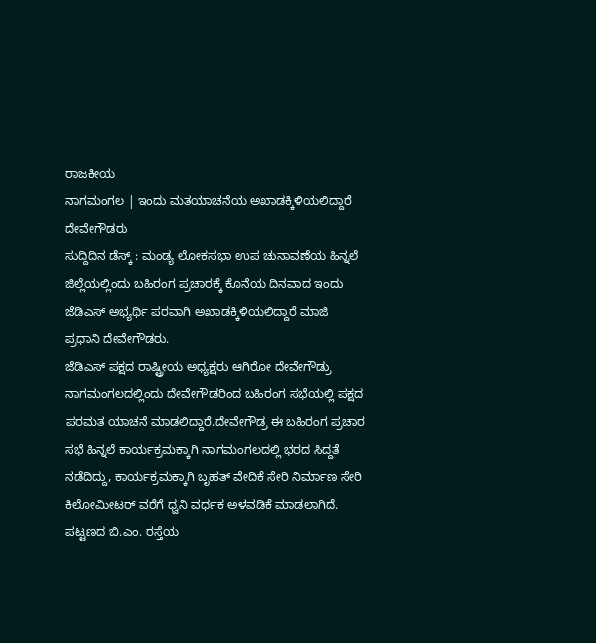ರಾಜಕೀಯ
ನಾಗಮಂಗಲ | ಇಂದು ಮತಯಾಚನೆಯ ಅಖಾಡಕ್ಕಿಳಿಯಲಿದ್ದಾರೆ ದೇವೇಗೌಡರು
ಸುದ್ದಿದಿನ ಡೆಸ್ಕ್ : ಮಂಡ್ಯ ಲೋಕಸಭಾ ಉಪ ಚುನಾವಣೆಯ ಹಿನ್ನಲೆ ಜಿಲ್ಲೆಯಲ್ಲಿಂದು ಬಹಿರಂಗ ಪ್ರಚಾರಕ್ಕೆ ಕೊನೆಯ ದಿನವಾದ ಇಂದು ಜೆಡಿಎಸ್ ಅಭ್ಯರ್ಥಿ ಪರವಾಗಿ ಅಖಾಡಕ್ಕಿಳಿಯಲಿದ್ದಾರೆ ಮಾಜಿ ಪ್ರಧಾನಿ ದೇವೇಗೌಡರು.
ಜೆಡಿಎಸ್ ಪಕ್ಷದ ರಾಷ್ಟ್ರೀಯ ಅಧ್ಯಕ್ಷರು ಆಗಿರೋ ದೇವೇಗೌಡ್ರು ನಾಗಮಂಗಲದಲ್ಲಿಂದು ದೇವೇಗೌಡರಿಂದ ಬಹಿರಂಗ ಸಭೆಯಲ್ಲಿ ಪಕ್ಷದ ಪರಮತ ಯಾಚನೆ ಮಾಡಲಿದ್ದಾರೆ.ದೇವೇಗೌಡ್ರ ಈ ಬಹಿರಂಗ ಪ್ರಚಾರ ಸಭೆ ಹಿನ್ನಲೆ ಕಾರ್ಯಕ್ರಮಕ್ಕಾಗಿ ನಾಗಮಂಗಲದಲ್ಲಿ ಭರದ ಸಿದ್ದತೆ ನಡೆದಿದ್ದು, ಕಾರ್ಯಕ್ರಮಕ್ಕಾಗಿ ಬೃಹತ್ ವೇದಿಕೆ ಸೇರಿ ನಿರ್ಮಾಣ ಸೇರಿ ಕಿಲೋಮೀಟರ್ ವರೆಗೆ ಧ್ವನಿ ವರ್ಧಕ ಅಳವಡಿಕೆ ಮಾಡಲಾಗಿದೆ. ಪಟ್ಟಣದ ಬಿ.ಎಂ. ರಸ್ತೆಯ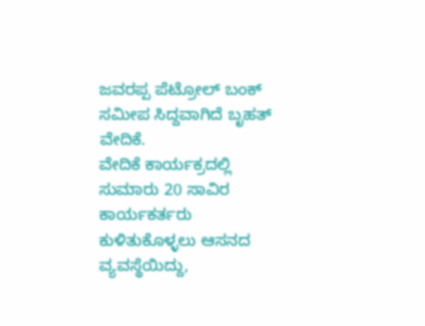ಜವರಪ್ಪ ಪೆಟ್ರೋಲ್ ಬಂಕ್ ಸಮೀಪ ಸಿದ್ದವಾಗಿದೆ ಬೃಹತ್ ವೇದಿಕೆ.
ವೇದಿಕೆ ಕಾರ್ಯಕ್ರದಲ್ಲಿ ಸುಮಾರು 20 ಸಾವಿರ ಕಾರ್ಯಕರ್ತರು ಕುಳಿತುಕೊಳ್ಳಲು ಆಸನದ ವ್ಯವಸ್ಥೆಯಿದ್ದು,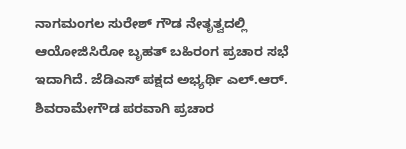ನಾಗಮಂಗಲ ಸುರೇಶ್ ಗೌಡ ನೇತೃತ್ವದಲ್ಲಿ ಆಯೋಜಿಸಿರೋ ಬೃಹತ್ ಬಹಿರಂಗ ಪ್ರಚಾರ ಸಭೆ ಇದಾಗಿದೆ. ಜೆಡಿಎಸ್ ಪಕ್ಷದ ಅಭ್ಯರ್ಥಿ ಎಲ್.ಆರ್. ಶಿವರಾಮೇಗೌಡ ಪರವಾಗಿ ಪ್ರಚಾರ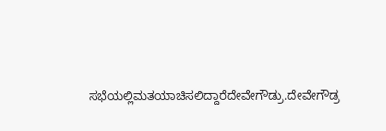ಸಭೆಯಲ್ಲಿಮತಯಾಚಿಸಲಿದ್ದಾರೆದೇವೇಗೌಡ್ರು.ದೇವೇಗೌಡ್ರ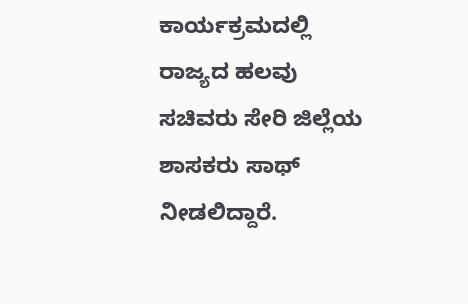ಕಾರ್ಯಕ್ರಮದಲ್ಲಿ ರಾಜ್ಯದ ಹಲವು ಸಚಿವರು ಸೇರಿ ಜಿಲ್ಲೆಯ ಶಾಸಕರು ಸಾಥ್ ನೀಡಲಿದ್ದಾರೆ.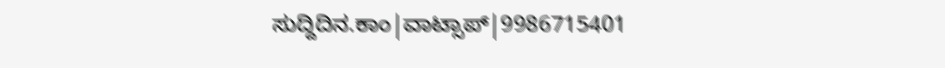ಸುದ್ದಿದಿನ.ಕಾಂ|ವಾಟ್ಸಾಪ್|9986715401